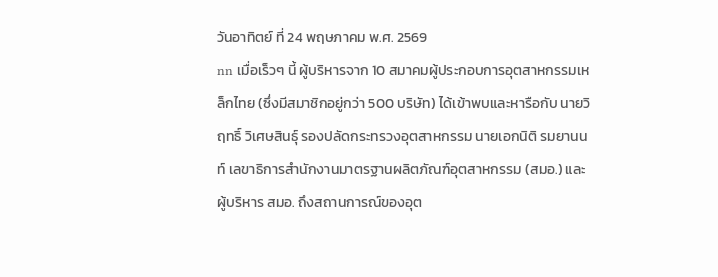วันอาทิตย์ ที่ 24 พฤษภาคม พ.ศ. 2569
nn เมื่อเร็วๆ นี้ ผู้บริหารจาก 10 สมาคมผู้ประกอบการอุตสาหกรรมเหล็กไทย (ซึ่งมีสมาชิกอยู่กว่า 500 บริษัท) ได้เข้าพบและหารือกับ นายวิฤทธิ์ วิเศษสินธุ์ รองปลัดกระทรวงอุตสาหกรรม นายเอกนิติ รมยานนท์ เลขาธิการสำนักงานมาตรฐานผลิตภัณฑ์อุตสาหกรรม (สมอ.) และผู้บริหาร สมอ. ถึงสถานการณ์ของอุต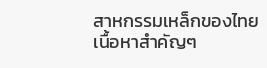สาหกรรมเหล็กของไทย
เนื้อหาสำคัญๆ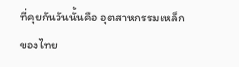ที่คุยกันวันนั้นคือ อุตสาหกรรมเหล็กของไทย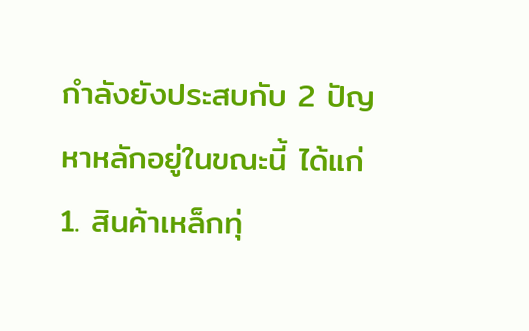กำลังยังประสบกับ 2 ปัญหาหลักอยู่ในขณะนี้ ได้แก่ 1. สินค้าเหล็กทุ่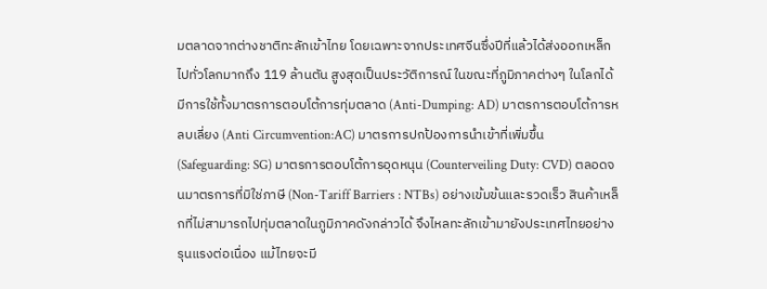มตลาดจากต่างชาติทะลักเข้าไทย โดยเฉพาะจากประเทศจีนซึ่งปีที่แล้วได้ส่งออกเหล็กไปทั่วโลกมากถึง 119 ล้านตัน สูงสุดเป็นประวัติการณ์ ในขณะที่ภูมิภาคต่างๆ ในโลกได้มีการใช้ทั้งมาตรการตอบโต้การทุ่มตลาด (Anti-Dumping: AD) มาตรการตอบโต้การหลบเลี่ยง (Anti Circumvention:AC) มาตรการปกป้องการนำเข้าที่เพิ่มขึ้น (Safeguarding: SG) มาตรการตอบโต้การอุดหนุน (Counterveiling Duty: CVD) ตลอดจนมาตรการที่มิใช่ภาษี (Non-Tariff Barriers : NTBs) อย่างเข้มข้นและรวดเร็ว สินค้าเหล็กที่ไม่สามารถไปทุ่มตลาดในภูมิภาคดังกล่าวได้ จึงไหลทะลักเข้ามายังประเทศไทยอย่างรุนแรงต่อเนื่อง แม้ไทยจะมี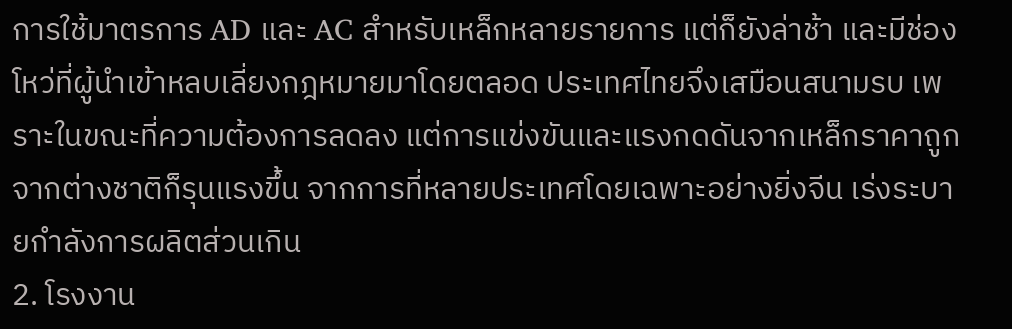การใช้มาตรการ AD และ AC สำหรับเหล็กหลายรายการ แต่ก็ยังล่าช้า และมีช่องโหว่ที่ผู้นำเข้าหลบเลี่ยงกฎหมายมาโดยตลอด ประเทศไทยจึงเสมือนสนามรบ เพราะในขณะที่ความต้องการลดลง แต่การแข่งขันและแรงกดดันจากเหล็กราคาถูกจากต่างชาติก็รุนแรงขึ้น จากการที่หลายประเทศโดยเฉพาะอย่างยิ่งจีน เร่งระบายกำลังการผลิตส่วนเกิน
2. โรงงาน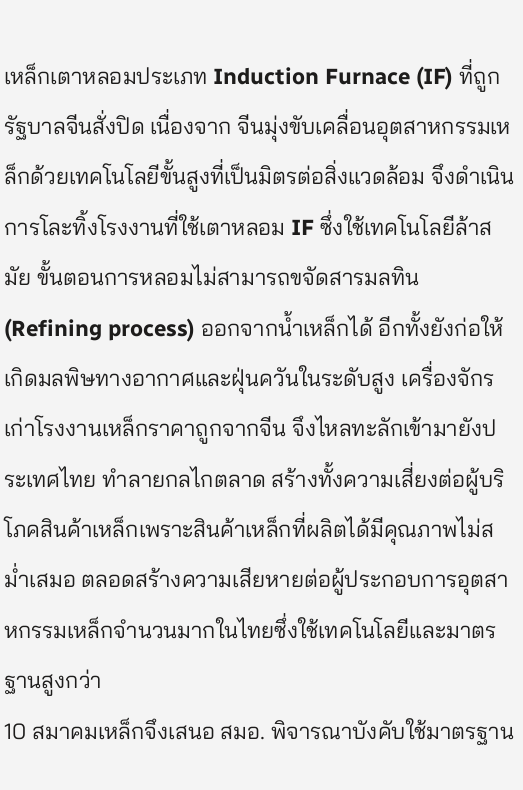เหล็กเตาหลอมประเภท Induction Furnace (IF) ที่ถูกรัฐบาลจีนสั่งปิด เนื่องจาก จีนมุ่งขับเคลื่อนอุตสาหกรรมเหล็กด้วยเทคโนโลยีขั้นสูงที่เป็นมิตรต่อสิ่งแวดล้อม จึงดำเนินการโละทิ้งโรงงานที่ใช้เตาหลอม IF ซึ่งใช้เทคโนโลยีล้าสมัย ขั้นตอนการหลอมไม่สามารถขจัดสารมลทิน (Refining process) ออกจากน้ำเหล็กได้ อีกทั้งยังก่อให้เกิดมลพิษทางอากาศและฝุ่นควันในระดับสูง เครื่องจักรเก่าโรงงานเหล็กราคาถูกจากจีน จึงไหลทะลักเข้ามายังประเทศไทย ทำลายกลไกตลาด สร้างทั้งความเสี่ยงต่อผู้บริโภคสินค้าเหล็กเพราะสินค้าเหล็กที่ผลิตได้มีคุณภาพไม่สม่ำเสมอ ตลอดสร้างความเสียหายต่อผู้ประกอบการอุตสาหกรรมเหล็กจำนวนมากในไทยซึ่งใช้เทคโนโลยีและมาตรฐานสูงกว่า
10 สมาคมเหล็กจึงเสนอ สมอ. พิจารณาบังคับใช้มาตรฐาน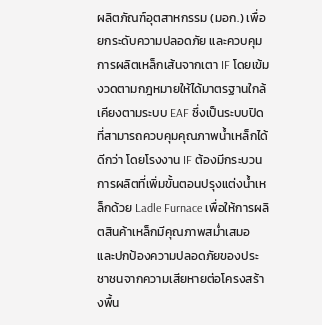ผลิตภัณฑ์อุตสาหกรรม (มอก.) เพื่อยกระดับความปลอดภัย และควบคุมการผลิตเหล็กเส้นจากเตา IF โดยเข้มงวดตามกฎหมายให้ได้มาตรฐานใกล้เคียงตามระบบ EAF ซึ่งเป็นระบบปิดที่สามารถควบคุมคุณภาพน้ำเหล็กได้ดีกว่า โดยโรงงาน IF ต้องมีกระบวนการผลิตที่เพิ่มขั้นตอนปรุงแต่งน้ำเหล็กด้วย Ladle Furnace เพื่อให้การผลิตสินค้าเหล็กมีคุณภาพสม่ำเสมอ และปกป้องความปลอดภัยของประชาชนจากความเสียหายต่อโครงสร้างพื้น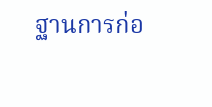ฐานการก่อ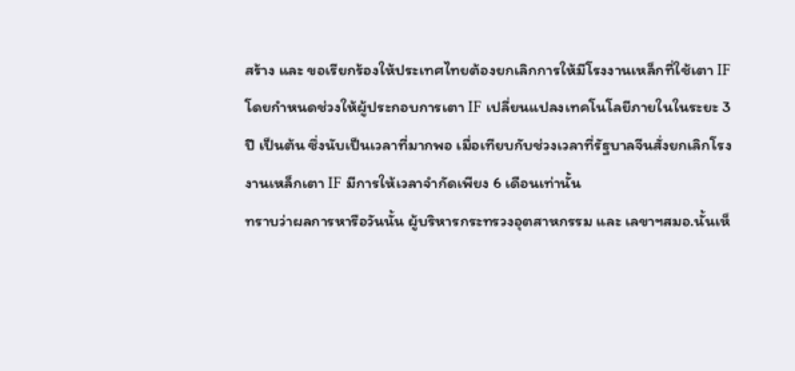สร้าง และ ขอเรียกร้องให้ประเทศไทยต้องยกเลิกการให้มีโรงงานเหล็กที่ใช้เตา IF โดยกำหนดช่วงให้ผู้ประกอบการเตา IF เปลี่ยนแปลงเทคโนโลยีภายในในระยะ 3 ปี เป็นต้น ซึ่งนับเป็นเวลาที่มากพอ เมื่อเทียบกับช่วงเวลาที่รัฐบาลจีนสั่งยกเลิกโรงงานเหล็กเตา IF มีการให้เวลาจำกัดเพียง 6 เดือนเท่านั้น
ทราบว่าผลการหารือวันนั้น ผู้บริหารกระทรวงอุตสาหกรรม และ เลขาฯสมอ.นั้นเห็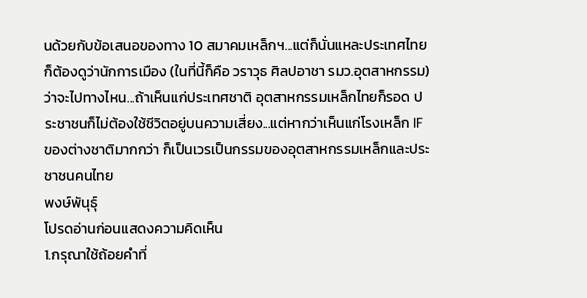นด้วยกับข้อเสนอของทาง 10 สมาคมเหล็กฯ...แต่ก็นั่นแหละประเทศไทยก็ต้องดูว่านักการเมือง (ในที่นี้ก็คือ วราวุธ ศิลปอาชา รมว.อุตสาหกรรม) ว่าจะไปทางไหน...ถ้าเห็นแก่ประเทศชาติ อุตสาหกรรมเหล็กไทยก็รอด ประชาชนก็ไม่ต้องใช้ชีวิตอยู่บนความเสี่ยง...แต่หากว่าเห็นแก่โรงเหล็ก IF ของต่างชาติมากกว่า ก็เป็นเวรเป็นกรรมของอุตสาหกรรมเหล็กและประชาชนคนไทย
พงษ์พันุธุ์
โปรดอ่านก่อนแสดงความคิดเห็น
1.กรุณาใช้ถ้อยคำที่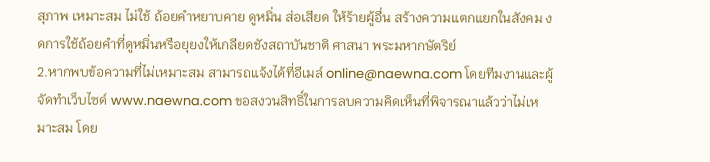สุภาพ เหมาะสม ไม่ใช้ ถ้อยคำหยาบคาย ดูหมิ่น ส่อเสียด ให้ร้ายผู้อื่น สร้างความแตกแยกในสังคม งดการใช้ถ้อยคำที่ดูหมิ่นหรือยุยงให้เกลียดชังสถาบันชาติ ศาสนา พระมหากษัตริย์
2.หากพบข้อความที่ไม่เหมาะสม สามารถแจ้งได้ที่อีเมล์ online@naewna.com โดยทีมงานและผู้จัดทำเว็บไซด์ www.naewna.com ขอสงวนสิทธิ์ในการลบความคิดเห็นที่พิจารณาแล้วว่าไม่เหมาะสม โดย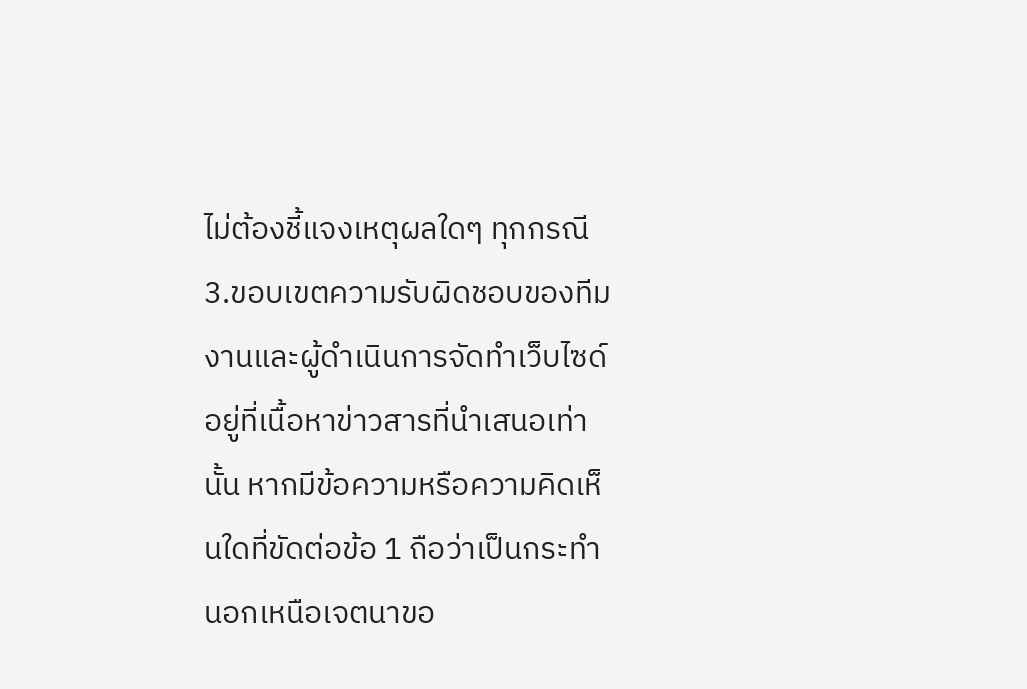ไม่ต้องชี้แจงเหตุผลใดๆ ทุกกรณี
3.ขอบเขตความรับผิดชอบของทีมงานและผู้ดำเนินการจัดทำเว็บไซด์ อยู่ที่เนื้อหาข่าวสารที่นำเสนอเท่านั้น หากมีข้อความหรือความคิดเห็นใดที่ขัดต่อข้อ 1 ถือว่าเป็นกระทำนอกเหนือเจตนาขอ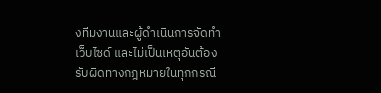งทีมงานและผู้ดำเนินการจัดทำเว็บไซด์ และไม่เป็นเหตุอันต้องรับผิดทางกฎหมายในทุกกรณี